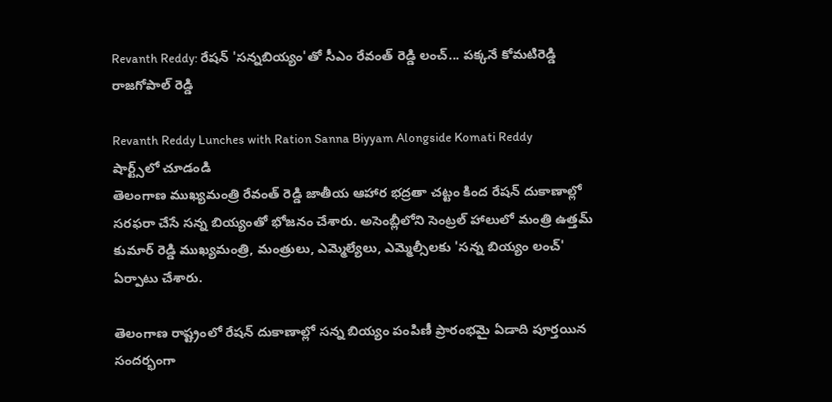Revanth Reddy: రేషన్ 'సన్నబియ్యం'తో సీఎం రేవంత్ రెడ్డి లంచ్... పక్కనే కోమటిరెడ్డి రాజగోపాల్ రెడ్డి

Revanth Reddy Lunches with Ration Sanna Biyyam Alongside Komati Reddy
షార్ట్స్‌లో చూడండి
తెలంగాణ ముఖ్యమంత్రి రేవంత్ రెడ్డి జాతీయ ఆహార భద్రతా చట్టం కింద రేషన్ దుకాణాల్లో సరఫరా చేసే సన్న బియ్యంతో భోజనం చేశారు. అసెంబ్లీలోని సెంట్రల్ హాలులో మంత్రి ఉత్తమ్ కుమార్ రెడ్డి ముఖ్యమంత్రి, మంత్రులు, ఎమ్మెల్యేలు, ఎమ్మెల్సీలకు 'సన్న బియ్యం లంచ్' ఏర్పాటు చేశారు.

తెలంగాణ రాష్ట్రంలో రేషన్ దుకాణాల్లో సన్న బియ్యం పంపిణీ ప్రారంభమై ఏడాది పూర్తయిన సందర్భంగా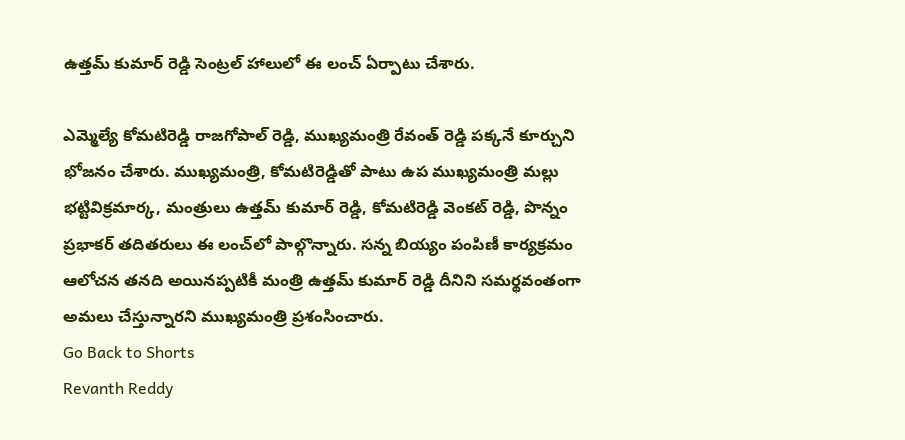ఉత్తమ్ కుమార్ రెడ్డి సెంట్రల్ హాలులో ఈ లంచ్ ఏర్పాటు చేశారు.

ఎమ్మెల్యే కోమటిరెడ్డి రాజగోపాల్ రెడ్డి, ముఖ్యమంత్రి రేవంత్ రెడ్డి పక్కనే కూర్చుని భోజనం చేశారు. ముఖ్యమంత్రి, కోమటిరెడ్డితో పాటు ఉప ముఖ్యమంత్రి మల్లు భట్టివిక్రమార్క, మంత్రులు ఉత్తమ్ కుమార్ రెడ్డి, కోమటిరెడ్డి వెంకట్ రెడ్డి, పొన్నం ప్రభాకర్ తదితరులు ఈ లంచ్‌లో పాల్గొన్నారు. సన్న బియ్యం పంపిణీ కార్యక్రమం ఆలోచన తనది అయినప్పటికీ మంత్రి ఉత్తమ్ కుమార్ రెడ్డి దీనిని సమర్థవంతంగా అమలు చేస్తున్నారని ముఖ్యమంత్రి ప్రశంసించారు.
Go Back to Shorts
Revanth Reddy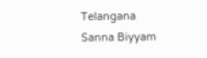Telangana
Sanna Biyyam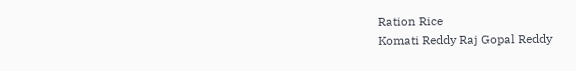Ration Rice
Komati Reddy Raj Gopal Reddy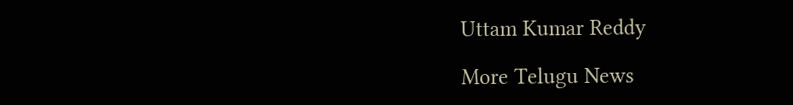Uttam Kumar Reddy

More Telugu News